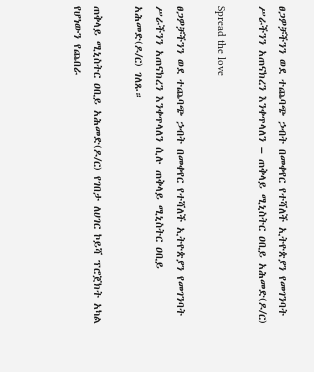ፀጋዎቻችንን ወደ ተጨባጭ ኃብት በመቀየር የተሻለች ኢትዮጵያን የመገንባት ሥራችንን አጠናክረን እንቀጥላለን – ጠቅላይ ሚኒስትር ዐቢይ አሕመድ(ዶ/ር)

Spread the love

ፀጋዎቻችንን ወደ ተጨባጭ ኃብት በመቀየር የተሻለች ኢትዮጵያን የመገንባት ሥራችንን አጠናክረን እንቀጥላለን ሲሉ ጠቅላይ ሚኒስትር ዐቢይ አሕመድ(ዶ/ር) ገለጹ።

ጠቅላይ ሚኒስትር ዐቢይ አሕመድ(ዶ/ር) የገበታ ለሀገር ኮይሻ ፕሮጀክት አካል የሆነውን የጨበራ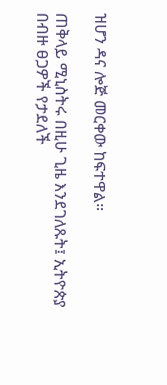ዝሆን ዳና ሎጅ መርቀው ከፍተዋል።

ጠቅላይ ሚኒስትሩ በዚሁ ጊዜ እንደገለጹት፤ ኢትዮጵያ በብዙ ፀጋዎች የታደለች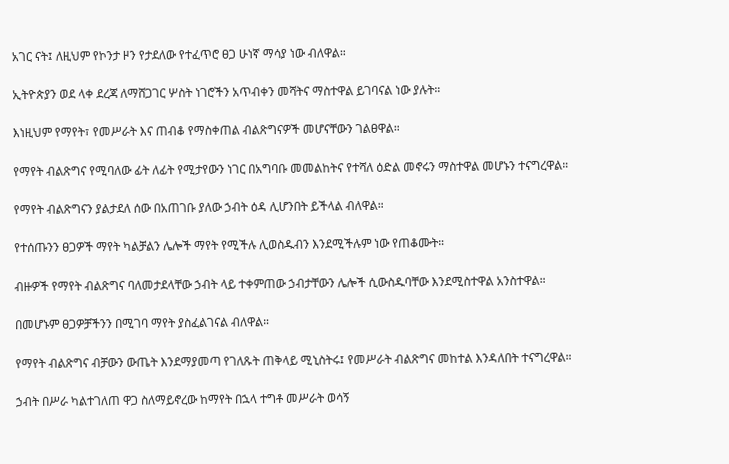አገር ናት፤ ለዚህም የኮንታ ዞን የታደለው የተፈጥሮ ፀጋ ሁነኛ ማሳያ ነው ብለዋል።

ኢትዮጵያን ወደ ላቀ ደረጃ ለማሸጋገር ሦስት ነገሮችን አጥብቀን መሻትና ማስተዋል ይገባናል ነው ያሉት።

እነዚህም የማየት፣ የመሥራት እና ጠብቆ የማስቀጠል ብልጽግናዎች መሆናቸውን ገልፀዋል።

የማየት ብልጽግና የሚባለው ፊት ለፊት የሚታየውን ነገር በአግባቡ መመልከትና የተሻለ ዕድል መኖሩን ማስተዋል መሆኑን ተናግረዋል።

የማየት ብልጽግናን ያልታደለ ሰው በአጠገቡ ያለው ኃብት ዕዳ ሊሆንበት ይችላል ብለዋል።

የተሰጡንን ፀጋዎች ማየት ካልቻልን ሌሎች ማየት የሚችሉ ሊወስዱብን እንደሚችሉም ነው የጠቆሙት።

ብዙዎች የማየት ብልጽግና ባለመታደላቸው ኃብት ላይ ተቀምጠው ኃብታቸውን ሌሎች ሲውስዱባቸው እንደሚስተዋል አንስተዋል።

በመሆኑም ፀጋዎቻችንን በሚገባ ማየት ያስፈልገናል ብለዋል።

የማየት ብልጽግና ብቻውን ውጤት እንደማያመጣ የገለጹት ጠቅላይ ሚኒስትሩ፤ የመሥራት ብልጽግና መከተል እንዳለበት ተናግረዋል።

ኃብት በሥራ ካልተገለጠ ዋጋ ስለማይኖረው ከማየት በኋላ ተግቶ መሥራት ወሳኝ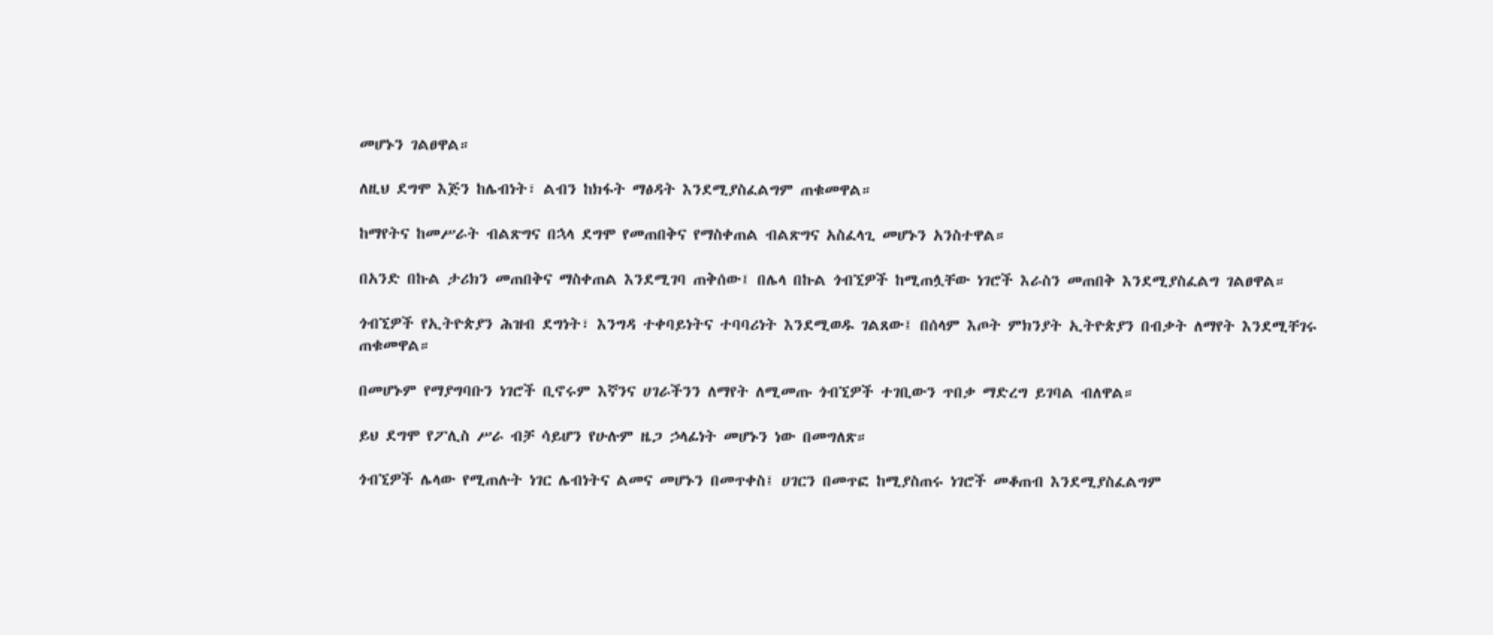መሆኑን ገልፀዋል።

ለዚህ ደግሞ እጅን ከሌብነት፣ ልብን ከክፋት ማፅዳት እንደሚያስፈልግም ጠቁመዋል።

ከማየትና ከመሥራት ብልጽግና በኋላ ደግሞ የመጠበቅና የማስቀጠል ብልጽግና አስፈላጊ መሆኑን አንስተዋል።

በአንድ በኩል ታሪክን መጠበቅና ማስቀጠል እንደሚገባ ጠቅሰው፤ በሌላ በኩል ጎብኚዎች ከሚጠሏቸው ነገሮች እራስን መጠበቅ እንደሚያስፈልግ ገልፀዋል።

ጎብኚዎች የኢትዮጵያን ሕዝብ ደግነት፣ እንግዳ ተቀባይነትና ተባባሪነት እንደሚወዱ ገልጸው፤ በሰላም እጦት ምክንያት ኢትዮጵያን በብቃት ለማየት እንደሚቸገሩ ጠቁመዋል።

በመሆኑም የማያግባቡን ነገሮች ቢኖሩም እኛንና ሀገራችንን ለማየት ለሚመጡ ጎብኚዎች ተገቢውን ጥበቃ ማድረግ ይገባል ብለዋል።

ይህ ደግሞ የፖሊስ ሥራ ብቻ ሳይሆን የሁሉም ዜጋ ኃላፊነት መሆኑን ነው በመግለጽ።

ጎብኚዎች ሌላው የሚጠሉት ነገር ሌብነትና ልመና መሆኑን በመጥቀስ፤ ሀገርን በመጥፎ ከሚያስጠሩ ነገሮች መቆጠብ እንደሚያስፈልግም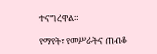ተናግረዋል።

የማየት፣ የመሥራትና ጠብቆ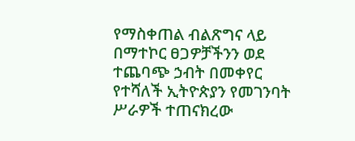የማስቀጠል ብልጽግና ላይ በማተኮር ፀጋዎቻችንን ወደ ተጨባጭ ኃብት በመቀየር የተሻለች ኢትዮጵያን የመገንባት ሥራዎች ተጠናክረው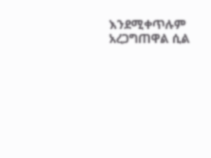እንደሚቀጥሉም አረጋግጠዋል ሲል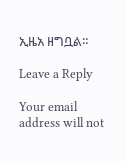ኢዜአ ዘግቧል።

Leave a Reply

Your email address will not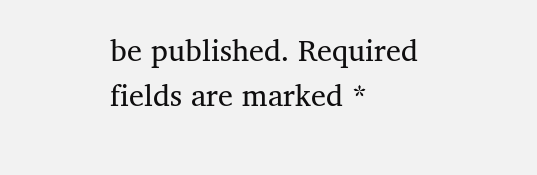be published. Required fields are marked *